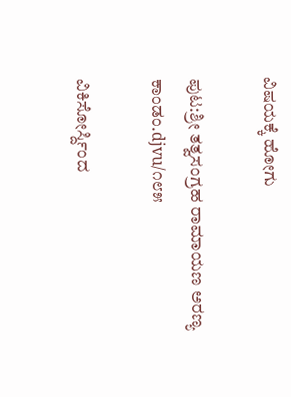ವಿಷಯಕ್ಕೆ ಹೋಗು

ಪುಟ:ಶ್ರೀ ತತ್ವಸಂಗ್ರಹ ರಾಮಾಯಣ ಅರಣ್ಯ ಕಾಂಡಂ.djvu/೧೮೫

ವಿಕಿಸೋರ್ಸ್ದಿಂದ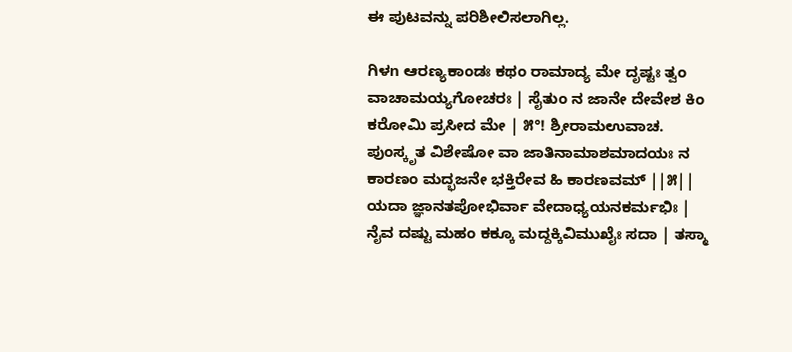ಈ ಪುಟವನ್ನು ಪರಿಶೀಲಿಸಲಾಗಿಲ್ಲ.

ಗಿಳn ಆರಣ್ಯಕಾಂಡಃ ಕಥಂ ರಾಮಾದ್ಯ ಮೇ ದೃಷ್ಟಃ ತ್ವಂ ವಾಚಾಮಯ್ಯಗೋಚರಃ | ಸೈತುಂ ನ ಜಾನೇ ದೇವೇಶ ಕಿಂ ಕರೋಮಿ ಪ್ರಸೀದ ಮೇ | ೫°! ಶ್ರೀರಾಮಉವಾಚ. ಪುಂಸ್ಕೃತ ವಿಶೇಷೋ ವಾ ಜಾತಿನಾಮಾಶಮಾದಯಃ ನ ಕಾರಣಂ ಮದ್ಭಜನೇ ಭಕ್ತಿರೇವ ಹಿ ಕಾರಣವಮ್ ||೫|| ಯದಾ ಜ್ಞಾನತಪೋಭಿರ್ವಾ ವೇದಾಧ್ಯಯನಕರ್ಮಭಿಃ | ನೈವ ದಷ್ಟು ಮಹಂ ಕಕ್ಕೂ ಮದ್ದಕ್ಕಿವಿಮುಖೈಃ ಸದಾ | ತಸ್ಮಾ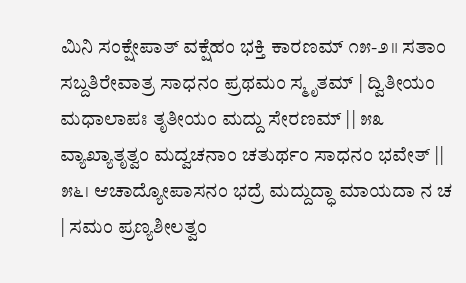ಮಿನಿ ಸಂಕ್ಷೇಪಾತ್ ವಕ್ಷೆಹಂ ಭಕ್ತಿ ಕಾರಣಮ್ ೧೫-೨॥ ಸತಾಂ ಸಬ್ದತಿರೇವಾತ್ರ ಸಾಧನಂ ಪ್ರಥಮಂ ಸ್ಮೃತಮ್ | ದ್ವಿತೀಯಂ ಮಧಾಲಾಪಃ ತೃತೀಯಂ ಮದ್ದು ಸೇರಣಮ್ || ೫೩ ವ್ಯಾಖ್ಯಾತೃತ್ವಂ ಮದ್ವಚನಾಂ ಚತುರ್ಥಂ ಸಾಧನಂ ಭವೇತ್ || ೫೬। ಆಚಾದ್ಯೋಪಾಸನಂ ಭದ್ರೆ ಮದ್ದುದ್ಧಾ ಮಾಯದಾ ನ ಚ | ಸಮಂ ಪ್ರಣ್ಯಶೀಲತ್ವಂ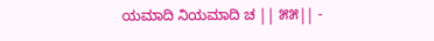ಯಮಾದಿ ನಿಯಮಾದಿ ಚ || ೫೫|| -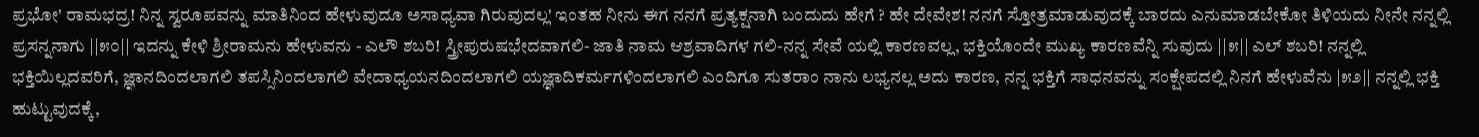ಪ್ರಭೋ' ರಾಮಭದ್ರ! ನಿನ್ನ ಸ್ವರೂಪವನ್ನು ಮಾತಿನಿಂದ ಹೇಳುವುದೂ ಅಸಾಧ್ಯವಾ ಗಿರುವುದಲ್ಲ' ಇಂತಹ ನೀನು ಈಗ ನನಗೆ ಪ್ರತ್ಯಕ್ಷನಾಗಿ ಬಂದುದು ಹೇಗೆ ? ಹೇ ದೇವೇಶ! ನನಗೆ ಸ್ತೋತ್ರಮಾಡುವುದಕ್ಕೆ ಬಾರದು ಎನುಮಾಡಬೇಕೋ ತಿಳಿಯದು ನೀನೇ ನನ್ನಲ್ಲಿ ಪ್ರಸನ್ನನಾಗು ||೫೦|| ಇದನ್ನು ಕೇಳಿ ಶ್ರೀರಾಮನು ಹೇಳುವನು - ಎಲೌ ಶಬರಿ! ಸ್ತ್ರೀಪುರುಷಭೇದವಾಗಲಿ- ಜಾತಿ ನಾಮ ಆಶ್ರವಾದಿಗಳ ಗಲಿ-ನನ್ನ ಸೇವೆ ಯಲ್ಲಿ ಕಾರಣವಲ್ಲ, ಭಕ್ತಿಯೊಂದೇ ಮುಖ್ಯ ಕಾರಣವೆನ್ನಿ ಸುವುದು ||೫|| ಎಲ್‌ ಶಬರಿ! ನನ್ನಲ್ಲಿ ಭಕ್ತಿಯಿಲ್ಲದವರಿಗೆ, ಜ್ಞಾನದಿಂದಲಾಗಲಿ ತಪಸ್ಸಿನಿಂದಲಾಗಲಿ ವೇದಾಧ್ಯಯನದಿಂದಲಾಗಲಿ ಯಜ್ಞಾದಿಕರ್ಮಗಳಿಂದಲಾಗಲಿ ಎಂದಿಗೂ ಸುತರಾಂ ನಾನು ಲಭ್ಯನಲ್ಲ ಅದು ಕಾರಣ, ನನ್ನ ಭಕ್ತಿಗೆ ಸಾಧನವನ್ನು ಸಂಕ್ಷೇಪದಲ್ಲಿ ನಿನಗೆ ಹೇಳುವೆನು |೫೨|| ನನ್ನಲ್ಲಿ ಭಕ್ತಿ ಹುಟ್ಟುವುದಕ್ಕೆ,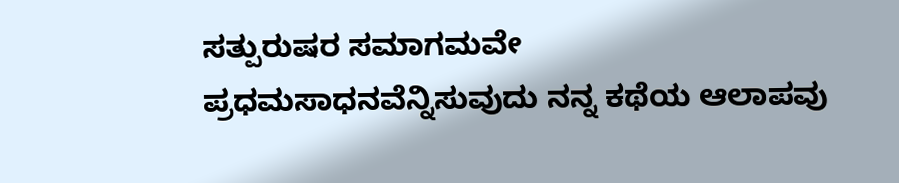ಸತ್ಪುರುಷರ ಸಮಾಗಮವೇ ಪ್ರಧಮಸಾಧನವೆನ್ನಿಸುವುದು ನನ್ನ ಕಥೆಯ ಆಲಾಪವು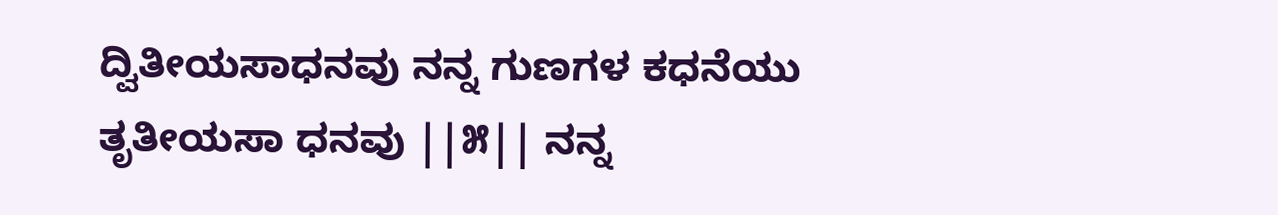ದ್ವಿತೀಯಸಾಧನವು ನನ್ನ ಗುಣಗಳ ಕಧನೆಯು ತೃತೀಯಸಾ ಧನವು ||೫|| ನನ್ನ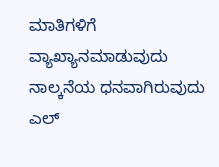ಮಾತಿಗಳಿಗೆ ವ್ಯಾಖ್ಯಾನಮಾಡುವುದು ನಾಲ್ಕನೆಯ ಧನವಾಗಿರುವುದು ಎಲ್‌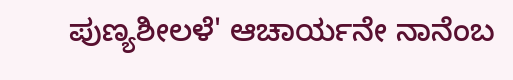ಪುಣ್ಯಶೀಲಳೆ' ಆಚಾರ್ಯನೇ ನಾನೆಂಬ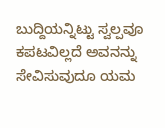ಬುದ್ದಿಯನ್ನಿಟ್ಟು ಸ್ವಲ್ಪವೂ ಕಪಟವಿಲ್ಲದೆ ಅವನನ್ನು ಸೇವಿಸುವುದೂ ಯಮ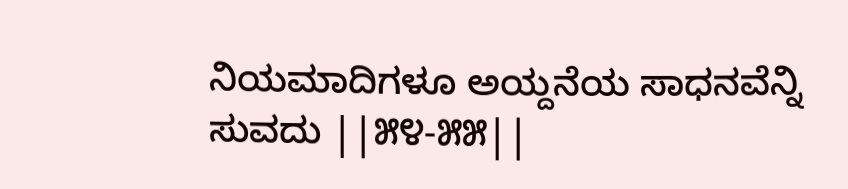ನಿಯಮಾದಿಗಳೂ ಅಯ್ದನೆಯ ಸಾಧನವೆನ್ನಿ ಸುವದು ||೫೪-೫೫||